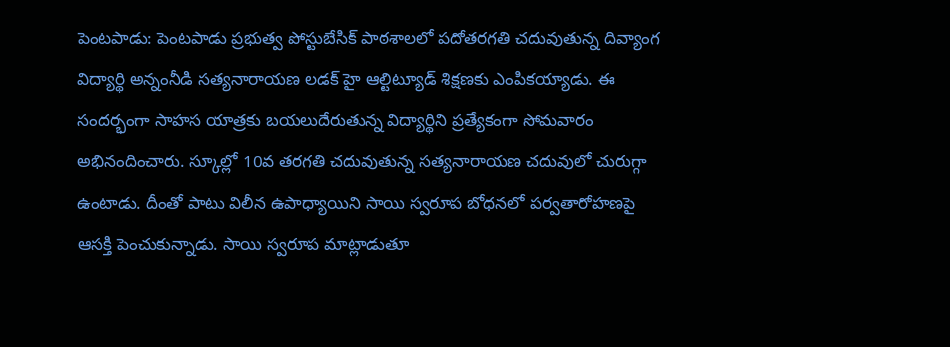పెంటపాడు: పెంటపాడు ప్రభుత్వ పోస్టుబేసిక్ పాఠశాలలో పదోతరగతి చదువుతున్న దివ్యాంగ విద్యార్థి అన్నంనీడి సత్యనారాయణ లడక్ హై ఆల్టిట్యూడ్ శిక్షణకు ఎంపికయ్యాడు. ఈ సందర్భంగా సాహస యాత్రకు బయలుదేరుతున్న విద్యార్థిని ప్రత్యేకంగా సోమవారం అభినందించారు. స్కూల్లో 10వ తరగతి చదువుతున్న సత్యనారాయణ చదువులో చురుగ్గా ఉంటాడు. దీంతో పాటు విలీన ఉపాధ్యాయిని సాయి స్వరూప బోధనలో పర్వతారోహణపై ఆసక్తి పెంచుకున్నాడు. సాయి స్వరూప మాట్లాడుతూ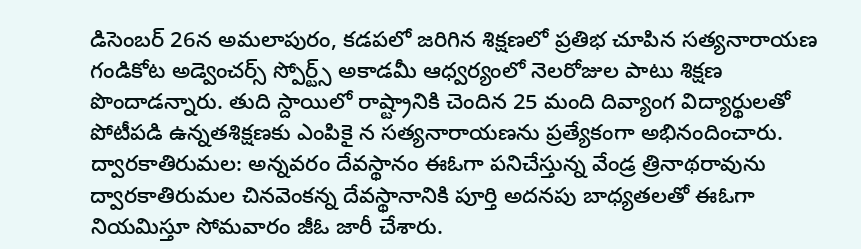డిసెంబర్ 26న అమలాపురం, కడపలో జరిగిన శిక్షణలో ప్రతిభ చూపిన సత్యనారాయణ గండికోట అడ్వెంచర్స్ స్పోర్ట్స్ అకాడమీ ఆధ్వర్యంలో నెలరోజుల పాటు శిక్షణ పొందాడన్నారు. తుది స్దాయిలో రాష్ట్రానికి చెందిన 25 మంది దివ్యాంగ విద్యార్థులతో పోటీపడి ఉన్నతశిక్షణకు ఎంపికై న సత్యనారాయణను ప్రత్యేకంగా అభినందించారు.
ద్వారకాతిరుమల: అన్నవరం దేవస్థానం ఈఓగా పనిచేస్తున్న వేండ్ర త్రినాథరావును ద్వారకాతిరుమల చినవెంకన్న దేవస్థానానికి పూర్తి అదనపు బాధ్యతలతో ఈఓగా నియమిస్తూ సోమవారం జీఓ జారీ చేశారు.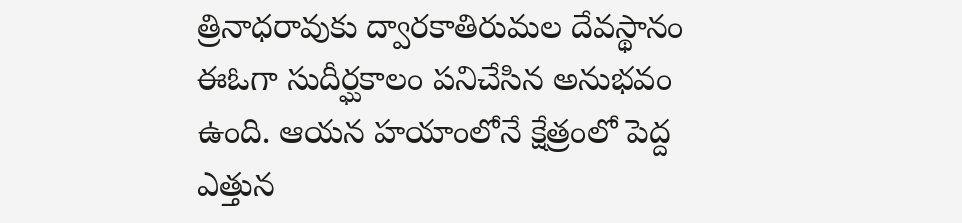త్రినాధరావుకు ద్వారకాతిరుమల దేవస్థానం ఈఓగా సుదీర్ఘకాలం పనిచేసిన అనుభవం ఉంది. ఆయన హయాంలోనే క్షేత్రంలో పెద్ద ఎత్తున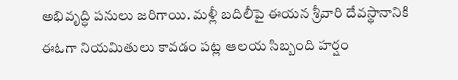అభివృద్ధి పనులు జరిగాయి. మళ్లీ బదిలీపై ఈయన శ్రీవారి దేవస్థానానికి ఈఓగా నియమితులు కావడం పట్ల ఆలయ సిబ్బంది హర్షం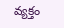వ్యక్తం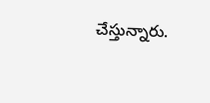చేస్తున్నారు.